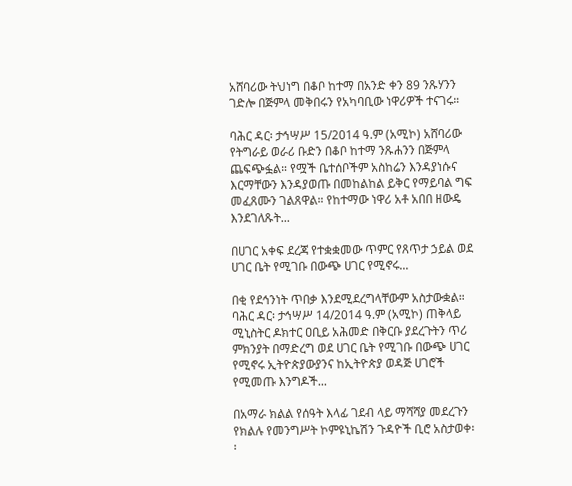አሸባሪው ትህነግ በቆቦ ከተማ በአንድ ቀን 89 ንጹሃንን ገድሎ በጅምላ መቅበሩን የአካባቢው ነዋሪዎች ተናገሩ።

ባሕር ዳር፡ ታኅሣሥ 15/2014 ዓ.ም (አሚኮ) አሸባሪው የትግራይ ወራሪ ቡድን በቆቦ ከተማ ንጹሐንን በጅምላ ጨፍጭፏል። የሟች ቤተሰቦችም አስከሬን እንዳያነሱና እርማቸውን እንዳያወጡ በመከልከል ይቅር የማይባል ግፍ መፈጸሙን ገልጸዋል። የከተማው ነዋሪ አቶ አበበ ዘውዴ እንደገለጹት...

በሀገር አቀፍ ደረጃ የተቋቋመው ጥምር የጸጥታ ኃይል ወደ ሀገር ቤት የሚገቡ በውጭ ሀገር የሚኖሩ...

በቂ የደኅንነት ጥበቃ እንደሚደረግላቸውም አስታውቋል። ባሕር ዳር፡ ታኅሣሥ 14/2014 ዓ.ም (አሚኮ) ጠቅላይ ሚኒስትር ዶክተር ዐቢይ አሕመድ በቅርቡ ያደረጉትን ጥሪ ምክንያት በማድረግ ወደ ሀገር ቤት የሚገቡ በውጭ ሀገር የሚኖሩ ኢትዮጵያውያንና ከኢትዮጵያ ወዳጅ ሀገሮች የሚመጡ እንግዶች...

በአማራ ክልል የሰዓት እላፊ ገደብ ላይ ማሻሻያ መደረጉን የክልሉ የመንግሥት ኮምዩኒኬሽን ጉዳዮች ቢሮ አስታወቀ፡፡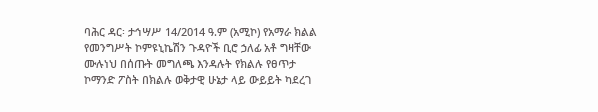ባሕር ዳር፡ ታኅሣሥ 14/2014 ዓ.ም (አሚኮ) የአማራ ክልል የመንግሥት ኮምዩኒኬሽን ጉዳዮች ቢሮ ኃለፊ አቶ ግዛቸው ሙሉነህ በሰጡት መግለጫ እንዳሉት የክልሉ የፀጥታ ኮማንድ ፖስት በክልሉ ወቅታዊ ሁኔታ ላይ ውይይት ካደረገ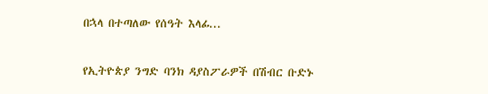በኋላ በተጣለው የሰዓት እላፊ...

የኢትዮጵያ ንግድ ባንክ ዳያስፖራዎች በሽብር ቡድኑ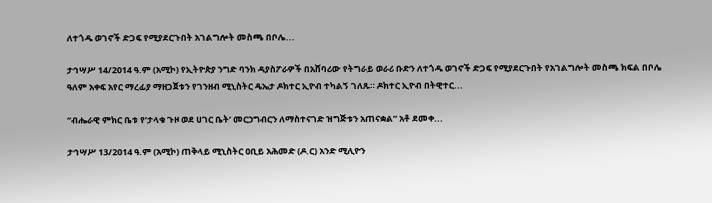ለተጎዱ ወገኖች ድጋፍ የሚያደርጉበት አገልግሎት መስጫ በቦሌ...

ታኅሣሥ 14/2014 ዓ.ም (አሚኮ) የኢትዮጵያ ንግድ ባንክ ዳያስፖራዎች በአሸባሪው የትግራይ ወራሪ ቡድን ለተጎዱ ወገኖች ድጋፍ የሚያደርጉበት የአገልግሎት መስጫ ክፍል በቦሌ ዓለም አቀፍ አየር ማረፊያ ማዘጋጀቱን የገንዘብ ሚኒስትር ዴኤታ ዶክተር ኢዮብ ተካልኝ ገለጹ። ዶክተር ኢዮብ በትዊተር...

“ብሔራዊ ምክር ቤቱ የ’ታላቁ ጉዞ ወደ ሀገር ቤት’ መርኃግብርን ለማስተናገድ ዝግጅቱን አጠናቋል” አቶ ደመቀ...

ታኅሣሥ 13/2014 ዓ.ም (አሚኮ) ጠቅላይ ሚኒስትር ዐቢይ አሕመድ (ዶ.ር) አንድ ሚሊዮን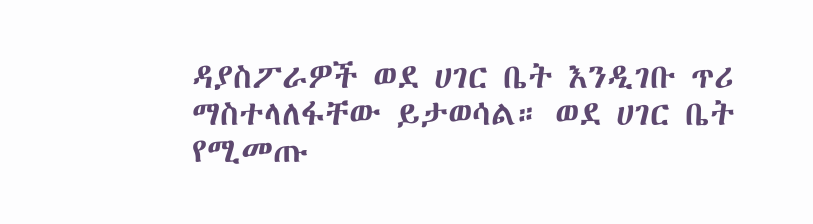ዳያስፖራዎች ወደ ሀገር ቤት እንዲገቡ ጥሪ ማስተላለፋቸው ይታወሳል። ወደ ሀገር ቤት የሚመጡ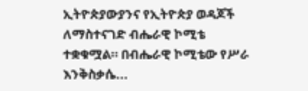ኢትዮጵያውያንና የኢትዮጵያ ወዳጆች ለማስተናገድ ብሔራዊ ኮሚቴ ተቋቁሟል። በብሔራዊ ኮሚቴው የሥራ እንቅስቃሴ...